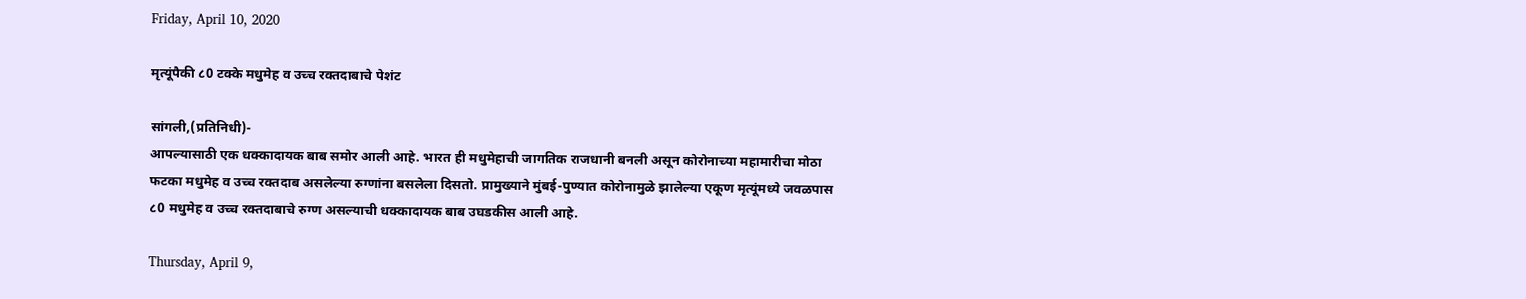Friday, April 10, 2020

मृत्यूंपैकी ८0 टक्के मधुमेह व उच्च रक्तदाबाचे पेशंट

सांगली,(प्रतिनिधी)-
आपल्यासाठी एक धक्कादायक बाब समोर आली आहे. भारत ही मधुमेहाची जागतिक राजधानी बनली असून कोरोनाच्या महामारीचा मोठा फटका मधुमेह व उच्च रक्तदाब असलेल्या रुग्णांना बसलेला दिसतो. प्रामुख्याने मुंबई-पुण्यात कोरोनामुळे झालेल्या एकूण मृत्यूंमध्ये जवळपास ८0 मधुमेह व उच्च रक्तदाबाचे रुग्ण असल्याची धक्कादायक बाब उघडकीस आली आहे.

Thursday, April 9,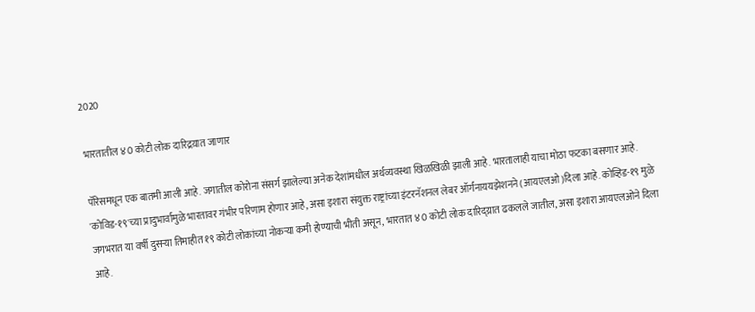2020

भारतातील ४0 कोटी लोक दारिद्रय़ात जाणार

पॅरिसमधून एक बातमी आली आहे. जगातील कोरोना संसर्ग झालेल्या अनेक देशांमधील अर्थव्यवस्था खिळखिळी झाली आहे. भारतालाही याचा मोठा फटका बसणार आहे. 'कोविड-१९'च्या प्रादुभार्वामुळे भारतावर गंभीर परिणाम होणार आहे, असा इशारा संयुक्त राष्ट्रांच्या इंटरनॅशनल लेबर ऑर्गनाययझेशनने (आयएलओ)दिला आहे. कोव्हिड-१९ मुळे जगभरात या वर्षी दुसर्‍या तिमाहीत १९ कोटी लोकांच्या नोकर्‍या कमी होण्याची भीती असून, भारतात ४0 कोटी लोक दारिद्य्रात ढकलले जातील, असा इशारा आयएलओने दिला आहे.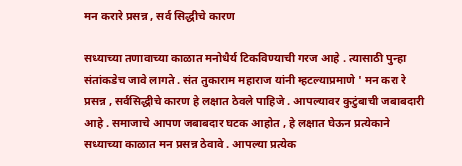मन करारे प्रसन्न , सर्व सिद्धीचे कारण

सध्याच्या तणावाच्या काळात मनोधैर्य टिकविण्याची गरज आहे . त्यासाठी पुन्हा संतांकडेच जावे लागते . संत तुकाराम महाराज यांनी म्हटल्याप्रमाणे ' मन करा रे प्रसन्न , सर्वसिद्धीचे कारण हे लक्षात ठेवले पाहिजे . आपल्यावर कुटुंबाची जबाबदारी आहे . समाजाचे आपण जबाबदार घटक आहोत , हे लक्षात घेऊन प्रत्येकाने सध्याच्या काळात मन प्रसन्न ठेवावे . आपल्या प्रत्येक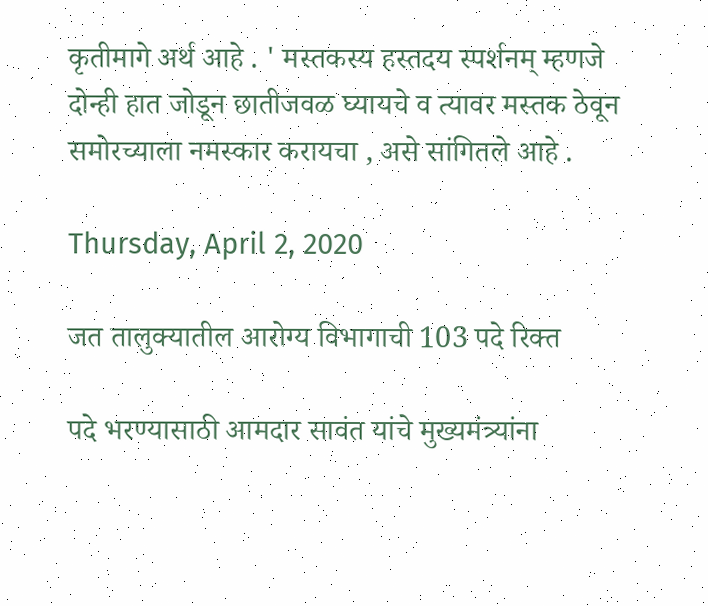कृतीमागे अर्थ आहे . ' मस्तकस्य हस्तदय स्पर्शनम् म्हणजे दोन्ही हात जोडून छातीजवळ घ्यायचे व त्यावर मस्तक ठेवून समोरच्याला नमस्कार करायचा , असे सांगितले आहे .

Thursday, April 2, 2020

जत तालुक्यातील आरोग्य विभागाची 103 पदे रिक्त

पदे भरण्यासाठी आमदार सावंत यांचे मुख्यमंत्र्यांना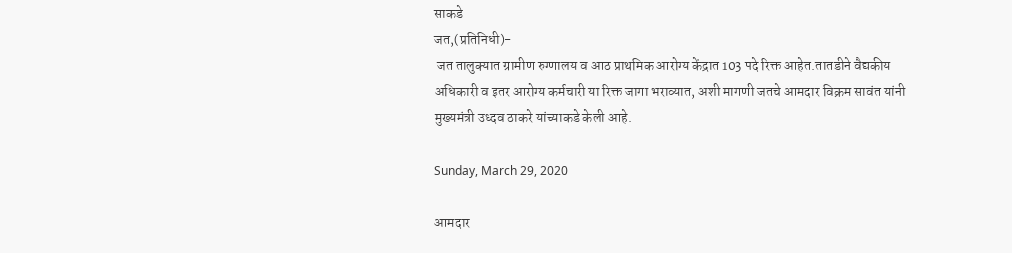साकडे
जत,(प्रतिनिधी)-
 जत तालुक्यात ग्रामीण रुग्णालय व आठ प्राथमिक आरोग्य केंद्रात 103 पदे रिक्त आहेत.तातडीने वैद्यकीय अधिकारी व इतर आरोग्य कर्मचारी या रिक्त जागा भराव्यात, अशी मागणी जतचे आमदार विक्रम सावंत यांनी मुख्यमंत्री उध्दव ठाकरे यांच्याकडे केली आहे.

Sunday, March 29, 2020

आमदार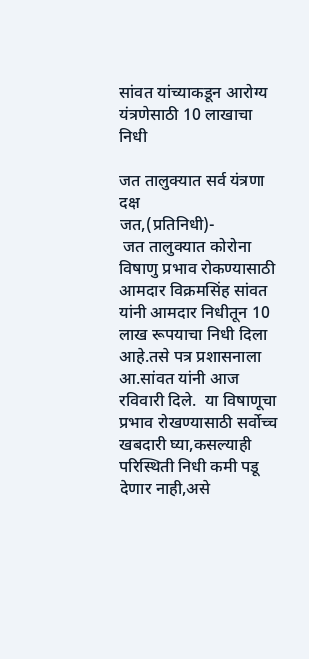सांवत यांच्याकडून आरोग्य यंत्रणेसाठी 10 लाखाचा निधी

जत तालुक्यात सर्व यंत्रणा दक्ष
जत,(प्रतिनिधी)-
 जत तालुक्यात कोरोना विषाणु प्रभाव रोकण्यासाठी आमदार विक्रमसिंह सांवत यांनी आमदार निधीतून 10 लाख रूपयाचा निधी दिला आहे.तसे पत्र प्रशासनाला आ.सांवत यांनी आज रविवारी दिले.  या विषाणूचा प्रभाव रोखण्यासाठी सर्वोच्च खबदारी घ्या,कसल्याही परिस्थिती निधी कमी पडू देणार नाही,असे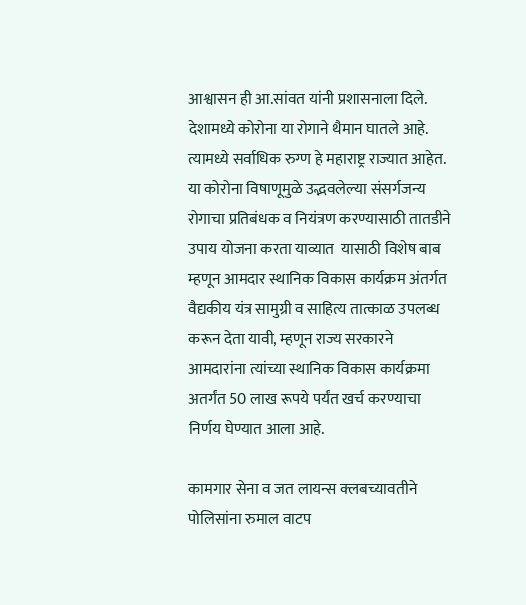आश्वासन ही आ.सांवत यांनी प्रशासनाला दिले. देशामध्ये कोरोना या रोगाने थैमान घातले आहे. त्यामध्ये सर्वाधिक रुग्ण हे महाराष्ट्र राज्यात आहेत. या कोरोना विषाणूमुळे उद्भवलेल्या संसर्गजन्य रोगाचा प्रतिबंधक व नियंत्रण करण्यासाठी तातडीने उपाय योजना करता याव्यात  यासाठी विशेष बाब म्हणून आमदार स्थानिक विकास कार्यक्रम अंतर्गत वैद्यकीय यंत्र सामुग्री व साहित्य तात्काळ उपलब्ध करून देता यावी, म्हणून राज्य सरकारने आमदारांना त्यांच्या स्थानिक विकास कार्यक्रमा अतर्गंत 50 लाख रूपये पर्यंत खर्च करण्याचा निर्णय घेण्यात आला आहे.

कामगार सेना व जत लायन्स क्लबच्यावतीने पोलिसांना रुमाल वाटप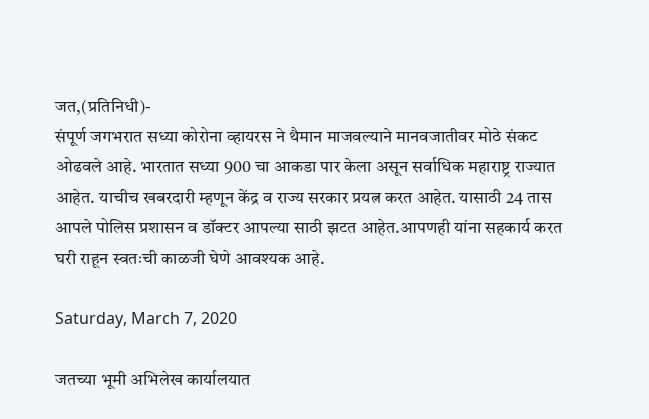जत,(प्रतिनिधी)-
संपूर्ण जगभरात सध्या कोरोना व्हायरस ने थैमान माजवल्याने मानवजातीवर मोठे संकट ओढवले आहे. भारतात सध्या 900 चा आकडा पार केला असून सर्वाधिक महाराष्ट्र राज्यात आहेत. याचीच खबरदारी म्हणून केंद्र व राज्य सरकार प्रयत्न करत आहेत. यासाठी 24 तास आपले पोलिस प्रशासन व डॉक्टर आपल्या साठी झटत आहेत.आपणही यांना सहकार्य करत घरी राहून स्वतःची काळजी घेणे आवश्यक आहे.

Saturday, March 7, 2020

जतच्या भूमी अभिलेख कार्यालयात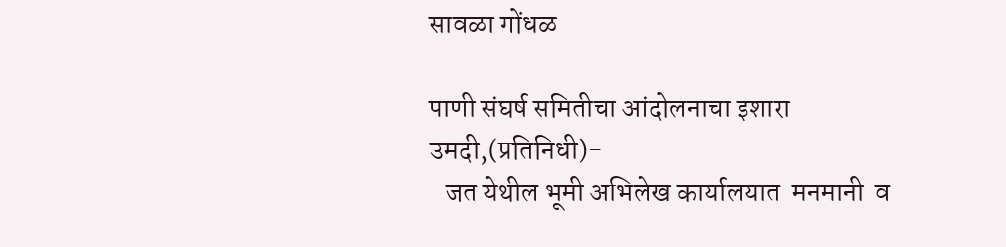सावळा गोंधळ

पाणी संघर्ष समितीचा आंदोलनाचा इशारा
उमदी,(प्रतिनिधी)-
   जत येथील भूमी अभिलेख कार्यालयात  मनमानी  व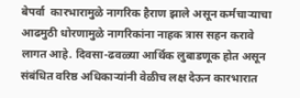बेपर्वा  कारभारामुळे नागरिक हैराण झाले असून कर्मचाऱ्याचा  आढमुठी धोरणामुळे नागरिकांना नाहक त्रास सहन करावे लागत आहे. दिवसा-ढवळ्या आर्थिक लुबाडणूक होत असून संबंधित वरिष्ठ अधिकाऱ्यांनी वेळीच लक्ष देऊन कारभारात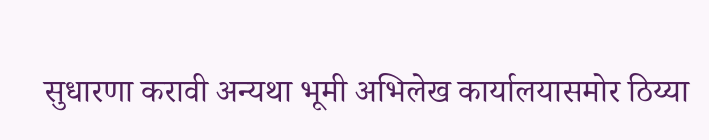सुधारणा करावी अन्यथा भूमी अभिलेख कार्यालयासमोर ठिय्या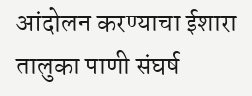आंदोलन करण्याचा ईशारा तालुका पाणी संघर्ष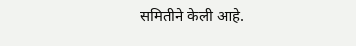समितीने केली आहे.